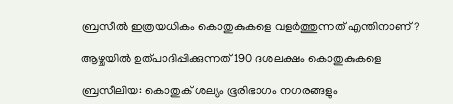ബ്രസീല്‍ ഇത്രയധികം കൊതുകുകളെ വളര്‍ത്തുന്നത് എന്തിനാണ്?

ആഴ്ചയില്‍ ഉത്പാദിപ്പിക്കുന്നത് 190 ദശലക്ഷം കൊതുകുകളെ

ബ്രസീലിയ: കൊതുക് ശല്യം ഭൂരിഭാഗം നഗരങ്ങളും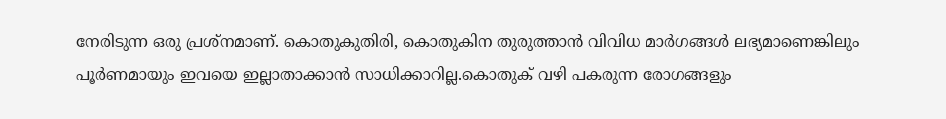നേരിടുന്ന ഒരു പ്രശ്‌നമാണ്. കൊതുകുതിരി, കൊതുകിന തുരുത്താന്‍ വിവിധ മാര്‍ഗങ്ങള്‍ ലഭ്യമാണെങ്കിലും പൂര്‍ണമായും ഇവയെ ഇല്ലാതാക്കാന്‍ സാധിക്കാറില്ല.കൊതുക് വഴി പകരുന്ന രോഗങ്ങളും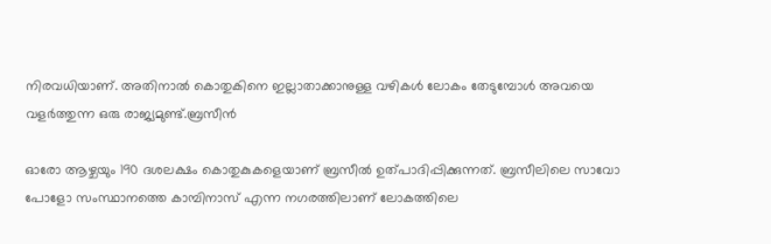നിരവധിയാണ്. അതിനാല്‍ കൊതുകിനെ ഇല്ലാതാക്കാനുള്ള വഴികള്‍ ലോകം തേടുമ്പോള്‍ അവയെ വളര്‍ത്തുന്ന ഒരു രാജ്യമുണ്ട്.ബ്രസീന്‍

ഓരോ ആഴ്ചയും 190 ദശലക്ഷം കൊതുകുകളെയാണ് ബ്രസീല്‍ ഉത്പാദിപ്പിക്കുന്നത്. ബ്രസീലിലെ സാവോ പോളോ സംസ്ഥാനത്തെ കാമ്പിനാസ് എന്ന നഗരത്തിലാണ് ലോകത്തിലെ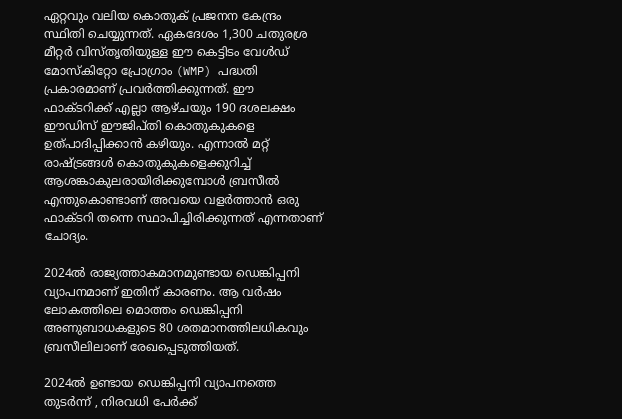ഏറ്റവും വലിയ കൊതുക് പ്രജനന കേന്ദ്രം സ്ഥിതി ചെയ്യുന്നത്. ഏകദേശം 1,300 ചതുരശ്ര മീറ്റര്‍ വിസ്തൃതിയുള്ള ഈ കെട്ടിടം വേള്‍ഡ് മോസ്‌കിറ്റോ പ്രോഗ്രാം (WMP) പദ്ധതി പ്രകാരമാണ് പ്രവര്‍ത്തിക്കുന്നത്. ഈ ഫാക്ടറിക്ക് എല്ലാ ആഴ്ചയും 190 ദശലക്ഷം ഈഡിസ് ഈജിപ്തി കൊതുകുകളെ ഉത്പാദിപ്പിക്കാന്‍ കഴിയും. എന്നാല്‍ മറ്റ് രാഷ്ട്രങ്ങള്‍ കൊതുകുകളെക്കുറിച്ച് ആശങ്കാകുലരായിരിക്കുമ്പോള്‍ ബ്രസീല്‍ എന്തുകൊണ്ടാണ് അവയെ വളര്‍ത്താന്‍ ഒരു ഫാക്ടറി തന്നെ സ്ഥാപിച്ചിരിക്കുന്നത് എന്നതാണ് ചോദ്യം.

2024ല്‍ രാജ്യത്താകമാനമുണ്ടായ ഡെങ്കിപ്പനി വ്യാപനമാണ് ഇതിന് കാരണം. ആ വര്‍ഷം ലോകത്തിലെ മൊത്തം ഡെങ്കിപ്പനി അണുബാധകളുടെ 80 ശതമാനത്തിലധികവും ബ്രസീലിലാണ് രേഖപ്പെടുത്തിയത്.

2024ല്‍ ഉണ്ടായ ഡെങ്കിപ്പനി വ്യാപനത്തെ തുടര്‍ന്ന് , നിരവധി പേര്‍ക്ക്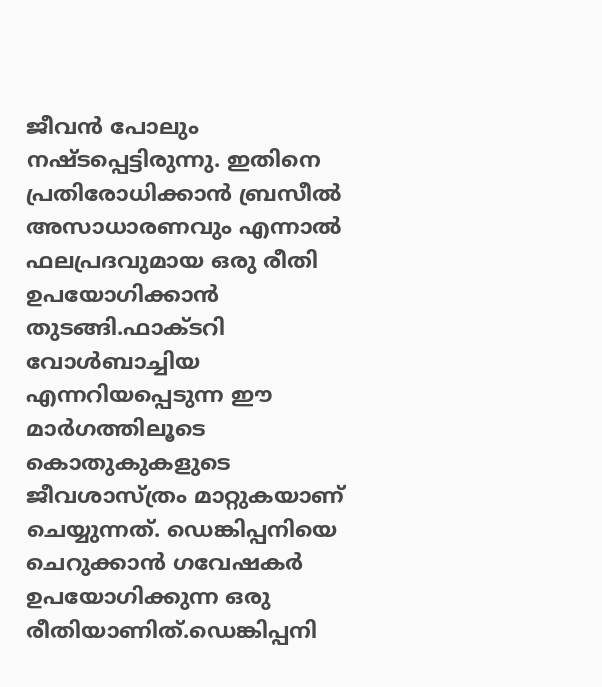ജീവന്‍ പോലും നഷ്ടപ്പെട്ടിരുന്നു. ഇതിനെ പ്രതിരോധിക്കാന്‍ ബ്രസീല്‍ അസാധാരണവും എന്നാല്‍ ഫലപ്രദവുമായ ഒരു രീതി ഉപയോഗിക്കാന്‍ തുടങ്ങി.ഫാക്ടറി വോള്‍ബാച്ചിയ എന്നറിയപ്പെടുന്ന ഈ മാര്‍ഗത്തിലൂടെ കൊതുകുകളുടെ ജീവശാസ്ത്രം മാറ്റുകയാണ് ചെയ്യുന്നത്. ഡെങ്കിപ്പനിയെ ചെറുക്കാന്‍ ഗവേഷകര്‍ ഉപയോഗിക്കുന്ന ഒരു രീതിയാണിത്.ഡെങ്കിപ്പനി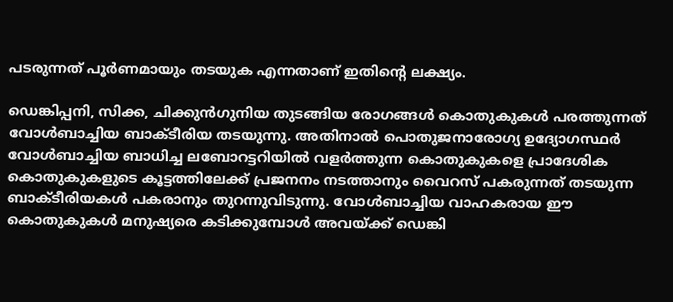പടരുന്നത് പൂര്‍ണമായും തടയുക എന്നതാണ് ഇതിന്റെ ലക്ഷ്യം.

ഡെങ്കിപ്പനി, സിക്ക, ചിക്കുന്‍ഗുനിയ തുടങ്ങിയ രോഗങ്ങള്‍ കൊതുകുകള്‍ പരത്തുന്നത് വോള്‍ബാച്ചിയ ബാക്ടീരിയ തടയുന്നു. അതിനാല്‍ പൊതുജനാരോഗ്യ ഉദ്യോഗസ്ഥര്‍ വോള്‍ബാച്ചിയ ബാധിച്ച ലബോറട്ടറിയില്‍ വളര്‍ത്തുന്ന കൊതുകുകളെ പ്രാദേശിക കൊതുകുകളുടെ കൂട്ടത്തിലേക്ക് പ്രജനനം നടത്താനും വൈറസ് പകരുന്നത് തടയുന്ന ബാക്ടീരിയകള്‍ പകരാനും തുറന്നുവിടുന്നു. വോള്‍ബാച്ചിയ വാഹകരായ ഈ കൊതുകുകള്‍ മനുഷ്യരെ കടിക്കുമ്പോള്‍ അവയ്ക്ക് ഡെങ്കി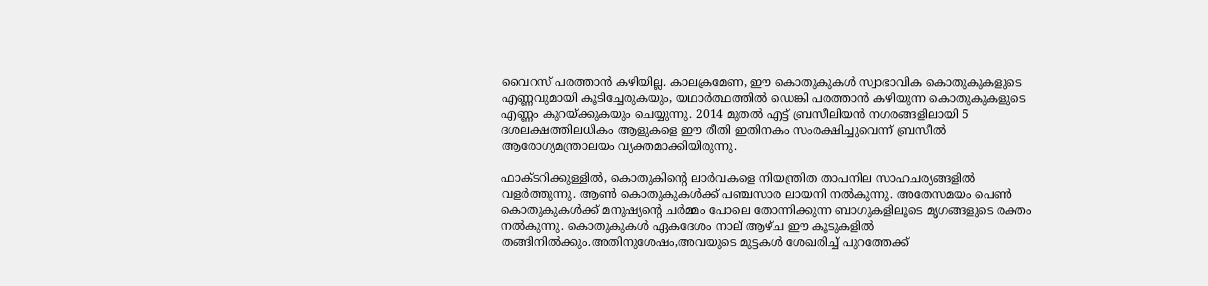വൈറസ് പരത്താന്‍ കഴിയില്ല. കാലക്രമേണ, ഈ കൊതുകുകള്‍ സ്വാഭാവിക കൊതുകുകളുടെ എണ്ണവുമായി കൂടിച്ചേരുകയും, യഥാര്‍ത്ഥത്തില്‍ ഡെങ്കി പരത്താന്‍ കഴിയുന്ന കൊതുകുകളുടെ എണ്ണം കുറയ്ക്കുകയും ചെയ്യുന്നു. 2014 മുതല്‍ എട്ട് ബ്രസീലിയന്‍ നഗരങ്ങളിലായി 5 ദശലക്ഷത്തിലധികം ആളുകളെ ഈ രീതി ഇതിനകം സംരക്ഷിച്ചുവെന്ന് ബ്രസീല്‍ ആരോഗ്യമന്ത്രാലയം വ്യക്തമാക്കിയിരുന്നു.

ഫാക്ടറിക്കുള്ളില്‍, കൊതുകിന്റെ ലാര്‍വകളെ നിയന്ത്രിത താപനില സാഹചര്യങ്ങളില്‍ വളര്‍ത്തുന്നു. ആണ്‍ കൊതുകുകള്‍ക്ക് പഞ്ചസാര ലായനി നല്‍കുന്നു. അതേസമയം പെണ്‍ കൊതുകുകള്‍ക്ക് മനുഷ്യന്റെ ചര്‍മ്മം പോലെ തോന്നിക്കുന്ന ബാഗുകളിലൂടെ മൃഗങ്ങളുടെ രക്തം നല്‍കുന്നു. കൊതുകുകള്‍ ഏകദേശം നാല് ആഴ്ച ഈ കൂടുകളില്‍ തങ്ങിനില്‍ക്കും.അതിനുശേഷം,അവയുടെ മുട്ടകള്‍ ശേഖരിച്ച് പുറത്തേക്ക്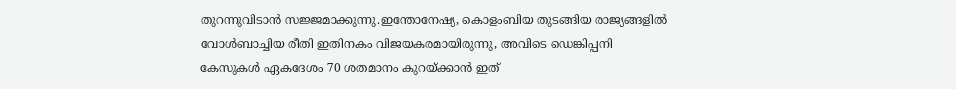തുറന്നുവിടാന്‍ സജ്ജമാക്കുന്നു.ഇന്തോനേഷ്യ, കൊളംബിയ തുടങ്ങിയ രാജ്യങ്ങളില്‍ വോള്‍ബാച്ചിയ രീതി ഇതിനകം വിജയകരമായിരുന്നു, അവിടെ ഡെങ്കിപ്പനി കേസുകള്‍ ഏകദേശം 70 ശതമാനം കുറയ്ക്കാന്‍ ഇത്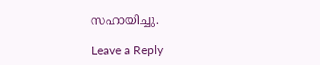സഹായിച്ചു.

Leave a Reply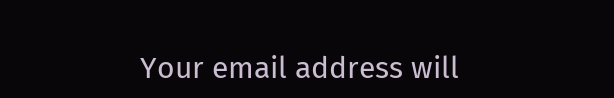Your email address will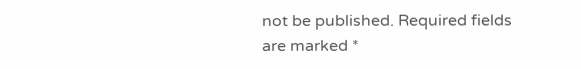not be published. Required fields are marked *